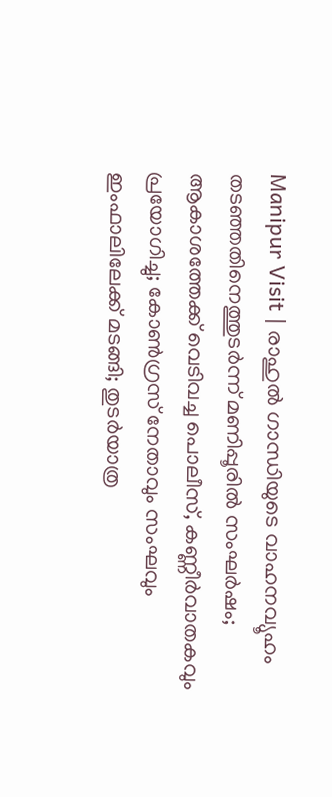Manipur Visit | രാഹുല്‍ ഗാന്ധിയുടെ വാഹനവ്യൂഹം തടഞ്ഞതിനെത്തുടര്‍ന്ന് മണിപ്പൂരില്‍ സംഘര്‍ഷം; ആകാശത്തേക്ക് വെടിവച്ച പൊലീസ്, കണ്ണീര്‍വാതകവും പ്രയോഗിച്ചു; കോണ്‍ഗ്രസ് നേതാവും സംഘവും ഇംഫാലിലേക്ക് മടങ്ങി; തുടര്‍യാത്ര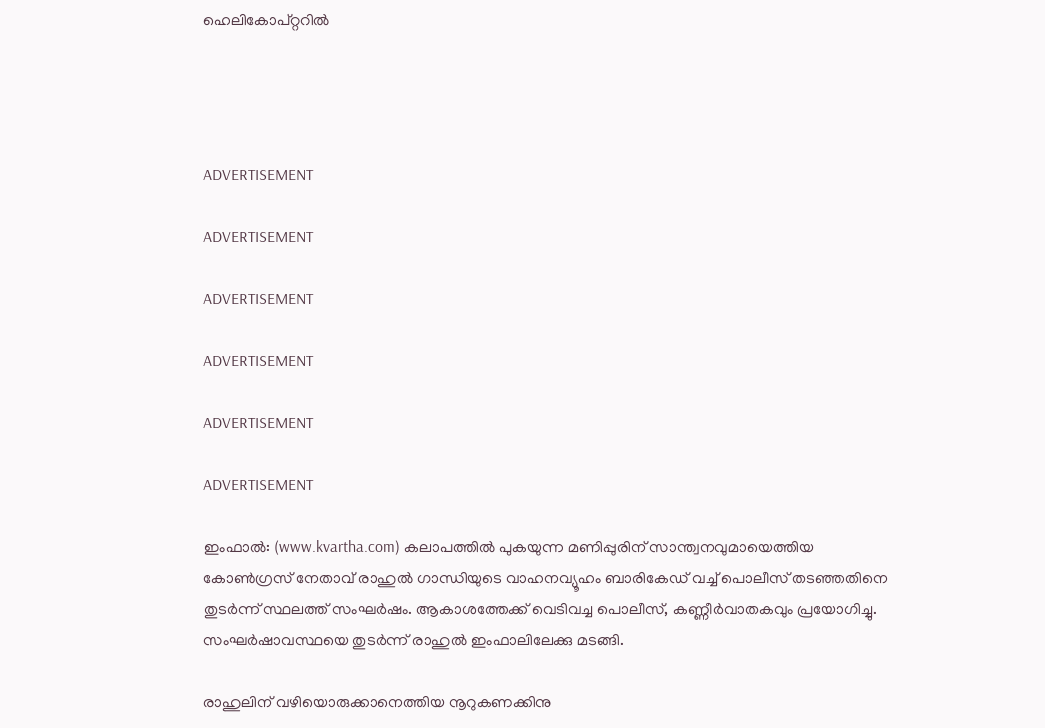ഹെലികോപ്റ്ററില്‍




ADVERTISEMENT

ADVERTISEMENT

ADVERTISEMENT

ADVERTISEMENT

ADVERTISEMENT

ADVERTISEMENT

ഇംഫാല്‍: (www.kvartha.com) കലാപത്തില്‍ പുകയുന്ന മണിപ്പുരിന് സാന്ത്വനവുമായെത്തിയ കോണ്‍ഗ്രസ് നേതാവ് രാഹുല്‍ ഗാന്ധിയുടെ വാഹനവ്യൂഹം ബാരികേഡ് വച്ച് പൊലീസ് തടഞ്ഞതിനെ തുടര്‍ന്ന് സ്ഥലത്ത് സംഘര്‍ഷം. ആകാശത്തേക്ക് വെടിവച്ച പൊലീസ്, കണ്ണീര്‍വാതകവും പ്രയോഗിച്ചു. സംഘര്‍ഷാവസ്ഥയെ തുടര്‍ന്ന് രാഹുല്‍ ഇംഫാലിലേക്കു മടങ്ങി.

രാഹുലിന് വഴിയൊരുക്കാനെത്തിയ നൂറുകണക്കിനു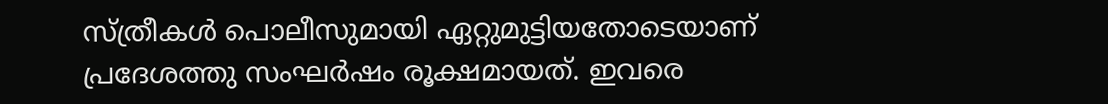സ്ത്രീകള്‍ പൊലീസുമായി ഏറ്റുമുട്ടിയതോടെയാണ് പ്രദേശത്തു സംഘര്‍ഷം രൂക്ഷമായത്. ഇവരെ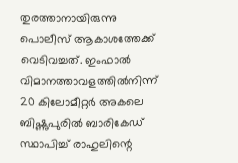തുരത്താനായിരുന്നു പൊലീസ് ആകാശത്തേക്ക് വെടിവച്ചത്. ഇംഫാല്‍ വിമാനത്താവളത്തില്‍നിന്ന് 20 കിലോമീറ്റര്‍ അകലെ ബിഷ്ണുപുരില്‍ ബാരികേഡ് സ്ഥാപിച്ച് രാഹുലിന്റെ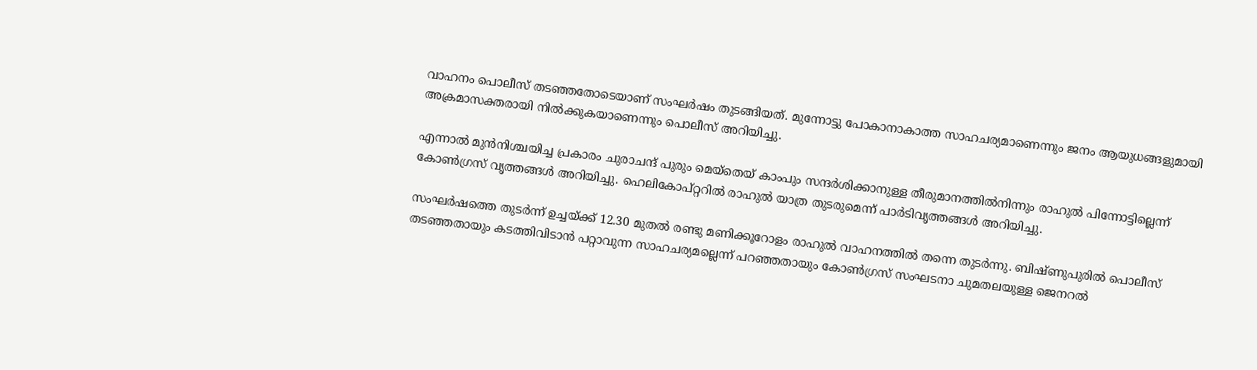വാഹനം പൊലീസ് തടഞ്ഞതോടെയാണ് സംഘര്‍ഷം തുടങ്ങിയത്. മുന്നോട്ടു പോകാനാകാത്ത സാഹചര്യമാണെന്നും ജനം ആയുധങ്ങളുമായി അക്രമാസക്തരായി നില്‍ക്കുകയാണെന്നും പൊലീസ് അറിയിച്ചു.

എന്നാല്‍ മുന്‍നിശ്ചയിച്ച പ്രകാരം ചുരാചന്ദ് പുരും മെയ്‌തെയ് കാംപും സന്ദര്‍ശിക്കാനുള്ള തീരുമാനത്തില്‍നിന്നും രാഹുല്‍ പിന്നോട്ടില്ലെന്ന് കോണ്‍ഗ്രസ് വൃത്തങ്ങള്‍ അറിയിച്ചു. ഹെലികോപ്റ്ററില്‍ രാഹുല്‍ യാത്ര തുടരുമെന്ന് പാര്‍ടിവൃത്തങ്ങള്‍ അറിയിച്ചു.

സംഘര്‍ഷത്തെ തുടര്‍ന്ന് ഉച്ചയ്ക്ക് 12.30 മുതല്‍ രണ്ടു മണിക്കൂറോളം രാഹുല്‍ വാഹനത്തില്‍ തന്നെ തുടര്‍ന്നു. ബിഷ്ണുപുരില്‍ പൊലീസ് തടഞ്ഞതായും കടത്തിവിടാന്‍ പറ്റാവുന്ന സാഹചര്യമല്ലെന്ന് പറഞ്ഞതായും കോണ്‍ഗ്രസ് സംഘടനാ ചുമതലയുള്ള ജെനറല്‍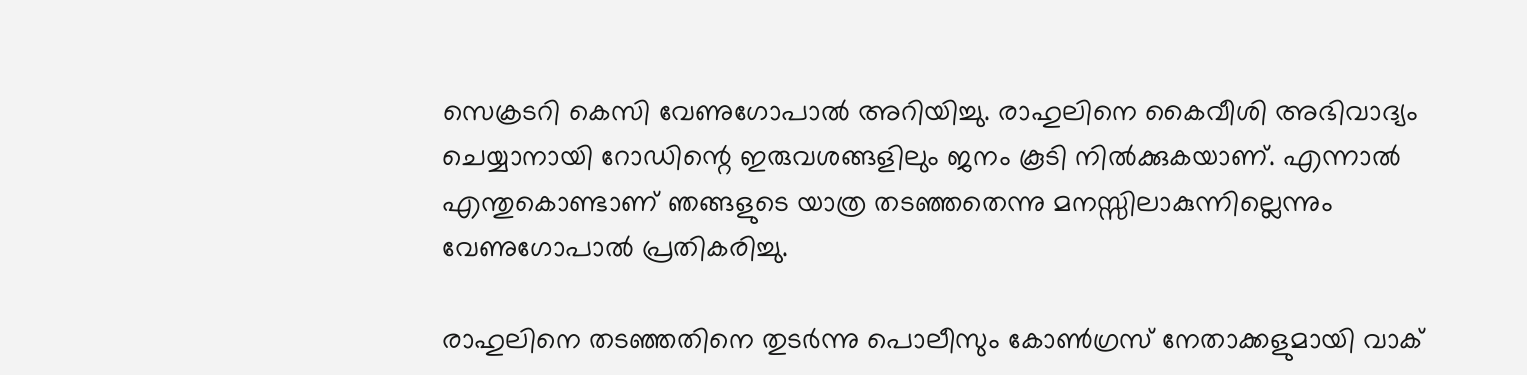സെക്രടറി കെസി വേണുഗോപാല്‍ അറിയിച്ചു. രാഹുലിനെ കൈവീശി അഭിവാദ്യം ചെയ്യാനായി റോഡിന്റെ ഇരുവശങ്ങളിലും ജനം കൂടി നില്‍ക്കുകയാണ്. എന്നാല്‍ എന്തുകൊണ്ടാണ് ഞങ്ങളുടെ യാത്ര തടഞ്ഞതെന്നു മനസ്സിലാകുന്നില്ലെന്നും വേണുഗോപാല്‍ പ്രതികരിച്ചു.

രാഹുലിനെ തടഞ്ഞതിനെ തുടര്‍ന്നു പൊലീസും കോണ്‍ഗ്രസ് നേതാക്കളുമായി വാക്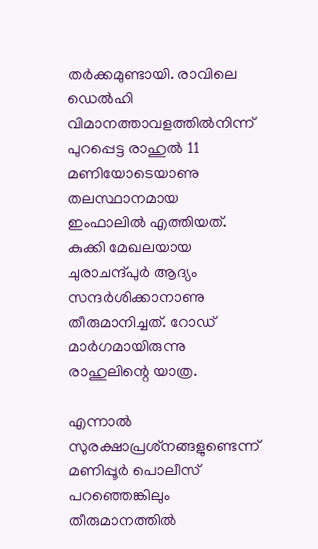തര്‍ക്കമുണ്ടായി. രാവിലെ ഡെല്‍ഹി വിമാനത്താവളത്തില്‍നിന്ന് പുറപ്പെട്ട രാഹുല്‍ 11 മണിയോടെയാണു തലസ്ഥാനമായ ഇംഫാലില്‍ എത്തിയത്. കുക്കി മേഖലയായ ചുരാചന്ദ്പുര്‍ ആദ്യം സന്ദര്‍ശിക്കാനാണു തീരുമാനിച്ചത്. റോഡ് മാര്‍ഗമായിരുന്നു രാഹുലിന്റെ യാത്ര.

എന്നാല്‍ സുരക്ഷാപ്രശ്‌നങ്ങളുണ്ടെന്ന് മണിപ്പൂര്‍ പൊലീസ് പറഞ്ഞെങ്കിലും തീരുമാനത്തില്‍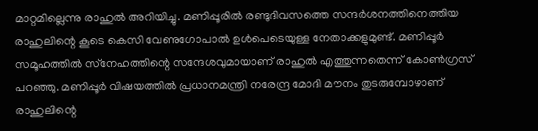മാറ്റമില്ലെന്നു രാഹുല്‍ അറിയിച്ചു. മണിപ്പൂരില്‍ രണ്ടുദിവസത്തെ സന്ദര്‍ശനത്തിനെത്തിയ രാഹുലിന്റെ കൂടെ കെസി വേണുഗോപാല്‍ ഉള്‍പെടെയുള്ള നേതാക്കളുമുണ്ട്. മണിപ്പൂര്‍ സമൂഹത്തില്‍ സ്‌നേഹത്തിന്റെ സന്ദേശവുമായാണ് രാഹുല്‍ എത്തുന്നതെന്ന് കോണ്‍ഗ്രസ് പറഞ്ഞു. മണിപ്പൂര്‍ വിഷയത്തില്‍ പ്രധാനമന്ത്രി നരേന്ദ്ര മോദി മൗനം തുടരുമ്പോഴാണ് രാഹുലിന്റെ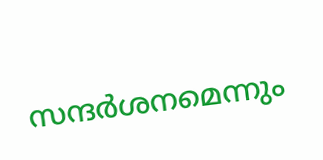സന്ദര്‍ശനമെന്നും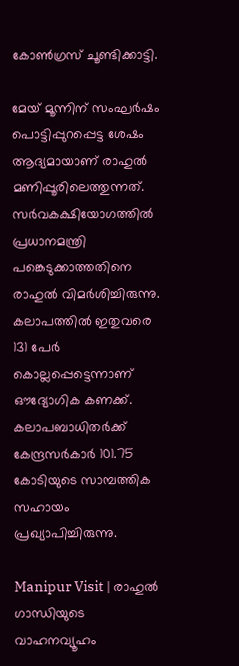കോണ്‍ഗ്രസ് ചൂണ്ടിക്കാട്ടി.

മേയ് മൂന്നിന് സംഘര്‍ഷം പൊട്ടിപ്പുറപ്പെട്ട ശേഷം ആദ്യമായാണ് രാഹുല്‍ മണിപ്പൂരിലെത്തുന്നത്. സര്‍വകക്ഷിയോഗത്തില്‍ പ്രധാനമന്ത്രി പങ്കെടുക്കാത്തതിനെ രാഹുല്‍ വിമര്‍ശിച്ചിരുന്നു. കലാപത്തില്‍ ഇതുവരെ 131 പേര്‍ കൊല്ലപ്പെട്ടെന്നാണ് ഔദ്യോഗിക കണക്ക്. കലാപബാധിതര്‍ക്ക് കേന്ദ്രസര്‍കാര്‍ 101.75 കോടിയുടെ സാമ്പത്തിക സഹായം പ്രഖ്യാപിച്ചിരുന്നു.

Manipur Visit | രാഹുല്‍ ഗാന്ധിയുടെ വാഹനവ്യൂഹം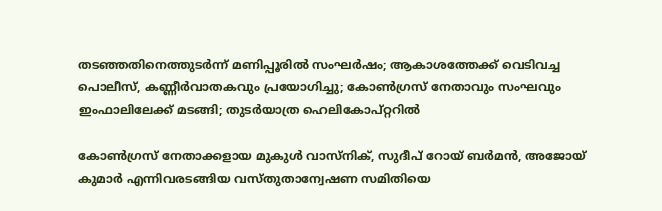തടഞ്ഞതിനെത്തുടര്‍ന്ന് മണിപ്പൂരില്‍ സംഘര്‍ഷം; ആകാശത്തേക്ക് വെടിവച്ച പൊലീസ്, കണ്ണീര്‍വാതകവും പ്രയോഗിച്ചു; കോണ്‍ഗ്രസ് നേതാവും സംഘവും ഇംഫാലിലേക്ക് മടങ്ങി; തുടര്‍യാത്ര ഹെലികോപ്റ്ററില്‍

കോണ്‍ഗ്രസ് നേതാക്കളായ മുകുള്‍ വാസ്‌നിക്, സുദീപ് റോയ് ബര്‍മന്‍, അജോയ് കുമാര്‍ എന്നിവരടങ്ങിയ വസ്തുതാന്വേഷണ സമിതിയെ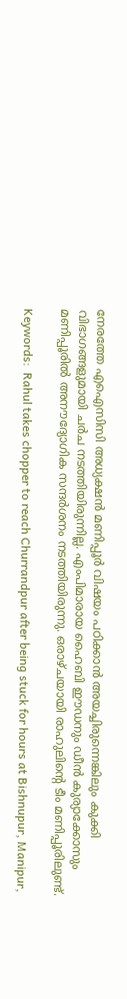നേരത്തേ എഐസിസി അധ്യക്ഷന്‍ മണിപ്പൂര്‍ വിഷയം പഠിക്കാന്‍ അയച്ചിരുന്നെങ്കിലും കുക്കി വിഭാഗങ്ങളുമായി ചര്‍ച നടത്തിയിരുന്നില്ല. എംപിമാരായ ഹൈബി ഈഡനും ഡീന്‍ കുര്യാക്കോസും മണിപ്പൂരില്‍ അനൗദ്യോഗിക സന്ദര്‍ശനം നടത്തിയിരുന്നു. ഒരാഴ്ചയായി രാഹുലിന്റെ ടീം മണിപ്പൂരിലുണ്ട്.

Keywords:  Rahul takes chopper to reach Churrandpur after being stuck for hours at Bishnupur, Manipur,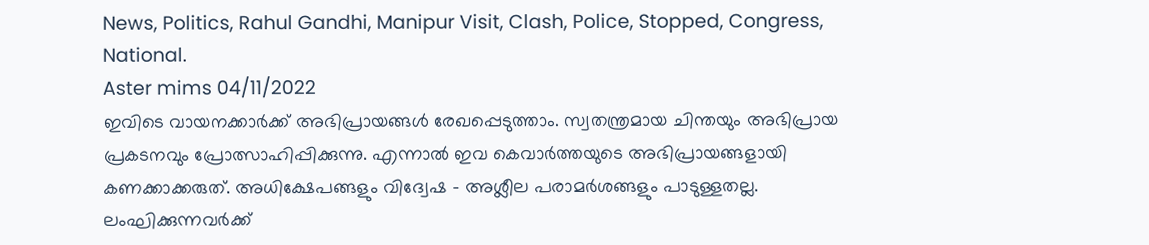News, Politics, Rahul Gandhi, Manipur Visit, Clash, Police, Stopped, Congress, National.
Aster mims 04/11/2022
ഇവിടെ വായനക്കാർക്ക് അഭിപ്രായങ്ങൾ രേഖപ്പെടുത്താം. സ്വതന്ത്രമായ ചിന്തയും അഭിപ്രായ പ്രകടനവും പ്രോത്സാഹിപ്പിക്കുന്നു. എന്നാൽ ഇവ കെവാർത്തയുടെ അഭിപ്രായങ്ങളായി കണക്കാക്കരുത്. അധിക്ഷേപങ്ങളും വിദ്വേഷ - അശ്ലീല പരാമർശങ്ങളും പാടുള്ളതല്ല. ലംഘിക്കുന്നവർക്ക്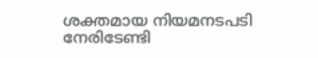ശക്തമായ നിയമനടപടി നേരിടേണ്ടി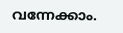വന്നേക്കാം.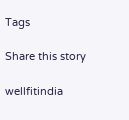Tags

Share this story

wellfitindia